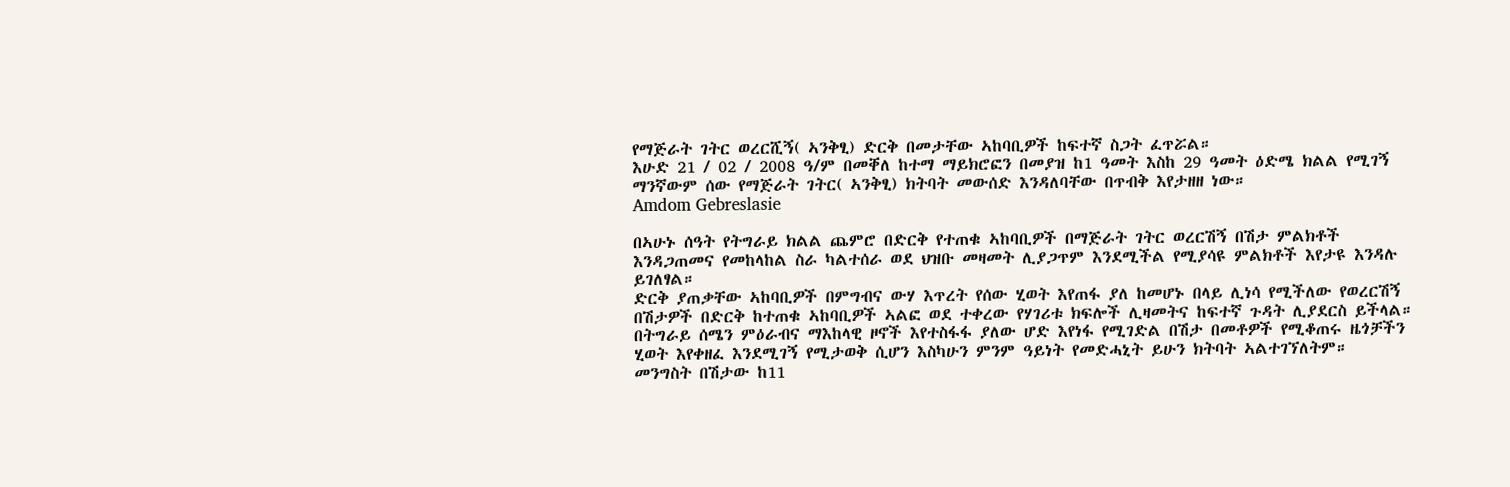የማጅራት ገትር ወረርሺኝ( ኣንቅፂ) ድርቅ በመታቸው ኣከባቢዎች ከፍተኛ ስጋት ፈጥሯል።
እሁድ 21 / 02 / 2008 ዓ/ም በመቐለ ከተማ ማይክሮፎን በመያዝ ከ1 ዓመት እስከ 29 ዓመት ዕድሜ ክልል የሚገኝ ማንኛውም ሰው የማጅራት ገትር( ኣንቅፂ) ክትባት መውሰድ እንዳለባቸው በጥብቅ እየታዘዘ ነው።
Amdom Gebreslasie

በኣሁኑ ሰዓት የትግራይ ክልል ጨምሮ በድርቅ የተጠቁ ኣከባቢዎች በማጅራት ገትር ወረርሽኝ በሽታ ምልክቶች እንዳጋጠመና የመከላከል ስራ ካልተሰራ ወደ ህዝቡ መዛመት ሊያጋጥም እንደሚችል የሚያሳዩ ምልክቶች እየታዩ እንዳሉ ይገለፃል።
ድርቅ ያጠቃቸው ኣከባቢዎች በምግብና ውሃ እጥረት የሰው ሂወት እየጠፋ ያለ ከመሆኑ በላይ ሊነሳ የሚችለው የወረርሽኝ በሽታዎች በድርቅ ከተጠቁ ኣከባቢዎች ኣልፎ ወደ ተቀረው የሃገሪቱ ክፍሎች ሊዛመትና ከፍተኛ ጉዳት ሊያደርስ ይችላል።
በትግራይ ሰሜን ምዕራብና ማእከላዊ ዞኖች እየተስፋፋ ያለው ሆድ እየነፋ የሚገድል በሽታ በመቶዎች የሚቆጠሩ ዜጎቻችን ሂወት እየቀዘፈ እንደሚገኝ የሚታወቅ ሲሆን እስካሁን ምንም ዓይነት የመድሓኒት ይሁን ክትባት ኣልተገኘለትም።
መንግስት በሽታው ከ11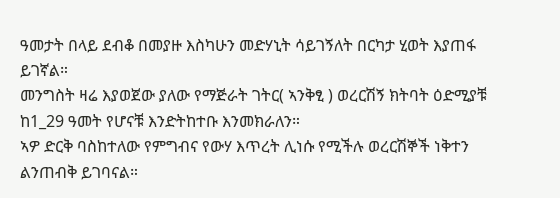ዓመታት በላይ ደብቆ በመያዙ እስካሁን መድሃኒት ሳይገኝለት በርካታ ሂወት እያጠፋ ይገኛል።
መንግስት ዛሬ እያወጀው ያለው የማጅራት ገትር( ኣንቅፂ ) ወረርሽኝ ክትባት ዕድሚያቹ ከ1_29 ዓመት የሆናቹ እንድትከተቡ እንመክራለን።
ኣዎ ድርቅ ባስከተለው የምግብና የውሃ እጥረት ሊነሱ የሚችሉ ወረርሽኞች ነቅተን ልንጠብቅ ይገባናል።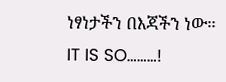ነፃነታችን በእጃችን ነው።
IT IS SO………!